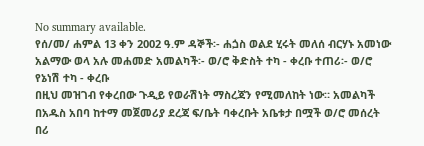No summary available.
የሰ/መ/ ሐምል 13 ቀን 2002 ዓ.ም ዳኞች፡- ሐጏስ ወልደ ሂሩት መለሰ ብርሃኑ አመነው አልማው ወላ አሉ መሐመድ አመልካች፡- ወ/ሮ ቅድስት ተካ - ቀረቡ ተጠሪ፡- ወ/ሮ የኔነሽ ተካ - ቀረቡ
በዚህ መዝገብ የቀረበው ጉዲይ የወራሽነት ማስረጃን የሚመለከት ነው። አመልካች በአዱስ አበባ ከተማ መጀመሪያ ደረጃ ፍ/ቤት ባቀረቡት አቤቱታ በሟች ወ/ሮ መሰረት በሪ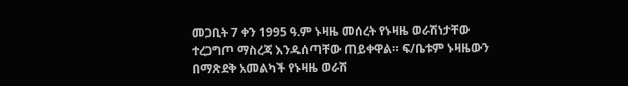መጋቢት 7 ቀን 1995 ዓ.ም ኑዛዜ መሰረት የኑዛዜ ወራሽነታቸው ተረጋግጦ ማስረጃ እንዱሰጣቸው ጠይቀዋል። ፍ/ቤቱም ኑዛዜውን በማጽደቅ አመልካች የኑዛዜ ወራሽ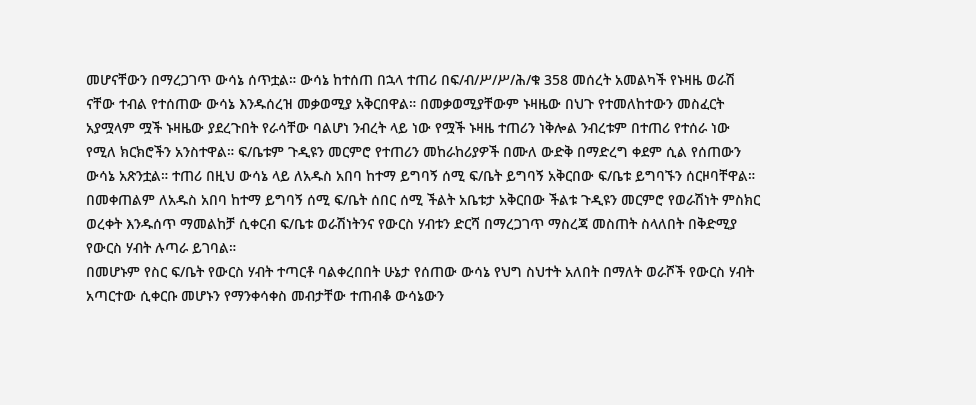መሆናቸውን በማረጋገጥ ውሳኔ ሰጥቷል። ውሳኔ ከተሰጠ በኋላ ተጠሪ በፍ/ብ/ሥ/ሥ/ሕ/ቁ 358 መሰረት አመልካች የኑዛዜ ወራሽ ናቸው ተብል የተሰጠው ውሳኔ እንዱሰረዝ መቃወሚያ አቅርበዋል። በመቃወሚያቸውም ኑዛዜው በህጉ የተመለከተውን መስፈርት አያሟላም ሟች ኑዛዜው ያደረጉበት የራሳቸው ባልሆነ ንብረት ላይ ነው የሟች ኑዛዜ ተጠሪን ነቅሎል ንብረቱም በተጠሪ የተሰራ ነው የሚለ ክርክሮችን አንስተዋል። ፍ/ቤቱም ጉዲዩን መርምሮ የተጠሪን መከራከሪያዎች በሙለ ውድቅ በማድረግ ቀደም ሲል የሰጠውን ውሳኔ አጽንቷል። ተጠሪ በዚህ ውሳኔ ላይ ለአዱስ አበባ ከተማ ይግባኝ ሰሚ ፍ/ቤት ይግባኝ አቅርበው ፍ/ቤቱ ይግባኙን ሰርዞባቸዋል። በመቀጠልም ለአዱስ አበባ ከተማ ይግባኝ ሰሚ ፍ/ቤት ሰበር ሰሚ ችልት አቤቱታ አቅርበው ችልቱ ጉዲዩን መርምሮ የወራሽነት ምስክር ወረቀት እንዱሰጥ ማመልከቻ ሲቀርብ ፍ/ቤቱ ወራሽነትንና የውርስ ሃብቱን ድርሻ በማረጋገጥ ማስረጃ መስጠት ስላለበት በቅድሚያ የውርስ ሃብት ሉጣራ ይገባል።
በመሆኑም የስር ፍ/ቤት የውርስ ሃብት ተጣርቶ ባልቀረበበት ሁኔታ የሰጠው ውሳኔ የህግ ስህተት አለበት በማለት ወራሾች የውርስ ሃብት አጣርተው ሲቀርቡ መሆኑን የማንቀሳቀስ መብታቸው ተጠብቆ ውሳኔውን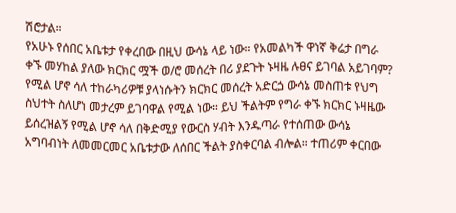ሽሮታል።
የአሁኑ የሰበር አቤቱታ የቀረበው በዚህ ውሳኔ ላይ ነው። የአመልካች ዋነኛ ቅሬታ በግራ ቀኙ መሃከል ያለው ክርክር ሟች ወ/ሮ መሰረት በሪ ያደጉት ኑዛዜ ሉፀና ይገባል አይገባም? የሚል ሆኖ ሳለ ተከራካሪዎቹ ያላነሱትን ክርክር መሰረት አድርጏ ውሳኔ መስጠቱ የህግ ስህተት ስለሆነ መታረም ይገባዋል የሚል ነው። ይህ ችልትም የግራ ቀኙ ክርክር ኑዛዜው ይሰረዝልኝ የሚል ሆኖ ሳለ በቅድሚያ የውርስ ሃብት እንዱጣራ የተሰጠው ውሳኔ አግባብነት ለመመርመር አቤቱታው ለሰበር ችልት ያስቀርባል ብሎል። ተጠሪም ቀርበው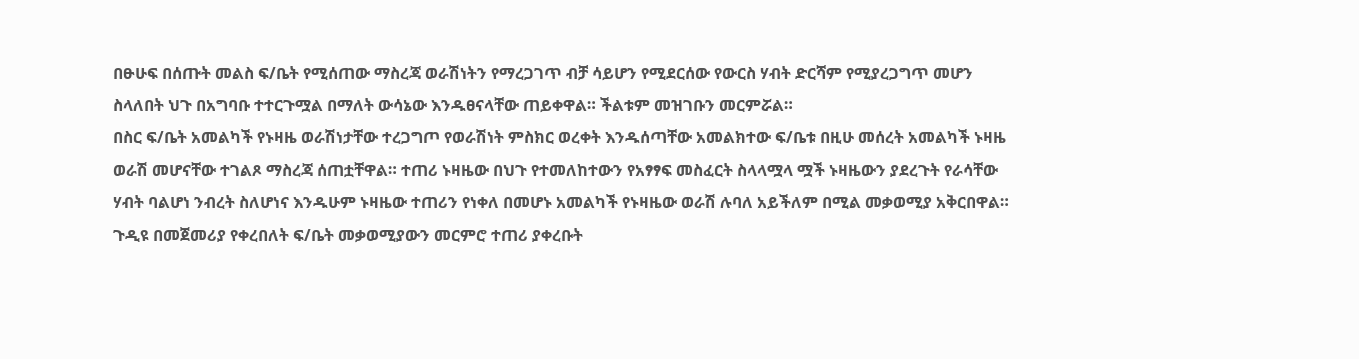በፁሁፍ በሰጡት መልስ ፍ/ቤት የሚሰጠው ማስረጃ ወራሽነትን የማረጋገጥ ብቻ ሳይሆን የሚደርሰው የውርስ ሃብት ድርሻም የሚያረጋግጥ መሆን ስላለበት ህጉ በአግባቡ ተተርጉሟል በማለት ውሳኔው እንዱፀናላቸው ጠይቀዋል። ችልቱም መዝገቡን መርምሯል።
በስር ፍ/ቤት አመልካች የኑዛዜ ወራሽነታቸው ተረጋግጦ የወራሽነት ምስክር ወረቀት እንዱሰጣቸው አመልክተው ፍ/ቤቱ በዚሁ መሰረት አመልካች ኑዛዜ ወራሽ መሆናቸው ተገልጾ ማስረጃ ሰጠቷቸዋል። ተጠሪ ኑዛዜው በህጉ የተመለከተውን የአፃፃፍ መስፈርት ስላላሟላ ሟች ኑዛዜውን ያደረጉት የራሳቸው ሃብት ባልሆነ ንብረት ስለሆነና እንዱሁም ኑዛዜው ተጠሪን የነቀለ በመሆኑ አመልካች የኑዛዜው ወራሽ ሉባለ አይችለም በሚል መቃወሚያ አቅርበዋል። ጉዲዩ በመጀመሪያ የቀረበለት ፍ/ቤት መቃወሚያውን መርምሮ ተጠሪ ያቀረቡት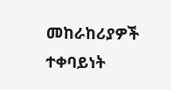መከራከሪያዎች ተቀባይነት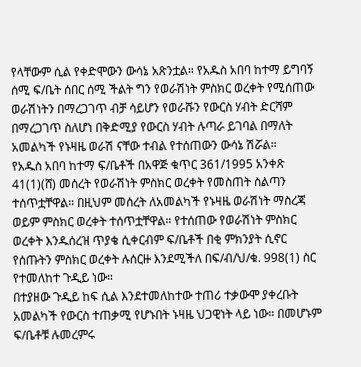የላቸውም ሲል የቀድሞውን ውሳኔ አጽንቷል። የአዱስ አበባ ከተማ ይግባኝ ሰሚ ፍ/ቤት ሰበር ሰሚ ችልት ግን የወራሽነት ምስክር ወረቀት የሚሰጠው ወራሽነትን በማረጋገጥ ብቻ ሳይሆን የወራሹን የውርስ ሃብት ድርሻም በማረጋገጥ ስለሆነ በቅድሚያ የውርስ ሃብት ሉጣራ ይገባል በማለት አመልካች የኑዛዜ ወራሽ ናቸው ተብል የተሰጠውን ውሳኔ ሽሯል።
የአዱስ አበባ ከተማ ፍ/ቤቶች በአዋጅ ቁጥር 361/1995 አንቀጽ 41(1)(ሸ) መሰረት የወራሽነት ምስክር ወረቀት የመስጠት ስልጣን ተሰጥቷቸዋል። በዚህም መሰረት ለአመልካች የኑዛዜ ወራሽነት ማስረጃ ወይም ምስክር ወረቀት ተሰጥቷቸዋል። የተሰጠው የወራሽነት ምስክር ወረቀት እንዱሰረዝ ጥያቄ ሲቀርብም ፍ/ቤቶች በቂ ምክንያት ሲኖር የሰጡትን ምስክር ወረቀት ሉሰርዙ እንደሚችለ በፍ/ብ/ህ/ቁ. 998(1) ስር የተመለከተ ጉዲይ ነው።
በተያዘው ጉዲይ ከፍ ሲል እንደተመለከተው ተጠሪ ተቃውሞ ያቀረቡት አመልካች የውርስ ተጠቃሚ የሆኑበት ኑዛዜ ህጋዊነት ላይ ነው። በመሆኑም ፍ/ቤቶቹ ሉመረምሩ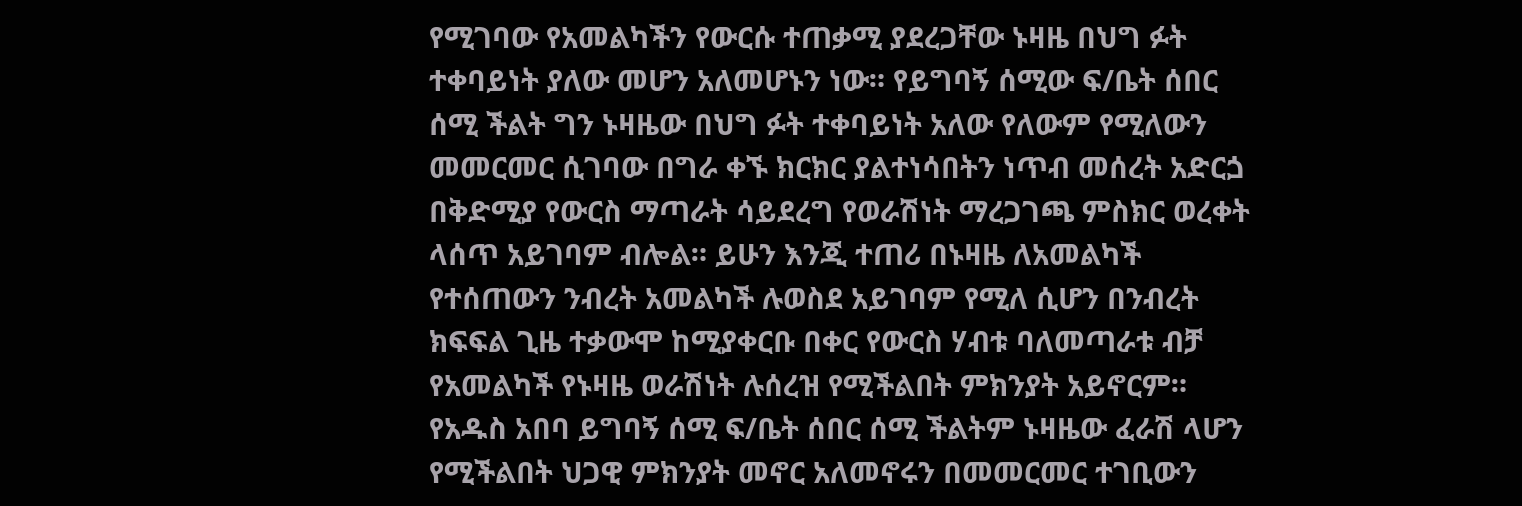የሚገባው የአመልካችን የውርሱ ተጠቃሚ ያደረጋቸው ኑዛዜ በህግ ፉት ተቀባይነት ያለው መሆን አለመሆኑን ነው። የይግባኝ ሰሚው ፍ/ቤት ሰበር ሰሚ ችልት ግን ኑዛዜው በህግ ፉት ተቀባይነት አለው የለውም የሚለውን መመርመር ሲገባው በግራ ቀኙ ክርክር ያልተነሳበትን ነጥብ መሰረት አድርጏ በቅድሚያ የውርስ ማጣራት ሳይደረግ የወራሽነት ማረጋገጫ ምስክር ወረቀት ላሰጥ አይገባም ብሎል። ይሁን እንጂ ተጠሪ በኑዛዜ ለአመልካች የተሰጠውን ንብረት አመልካች ሉወስደ አይገባም የሚለ ሲሆን በንብረት ክፍፍል ጊዜ ተቃውሞ ከሚያቀርቡ በቀር የውርስ ሃብቱ ባለመጣራቱ ብቻ የአመልካች የኑዛዜ ወራሽነት ሉሰረዝ የሚችልበት ምክንያት አይኖርም። የአዱስ አበባ ይግባኝ ሰሚ ፍ/ቤት ሰበር ሰሚ ችልትም ኑዛዜው ፈራሽ ላሆን የሚችልበት ህጋዊ ምክንያት መኖር አለመኖሩን በመመርመር ተገቢውን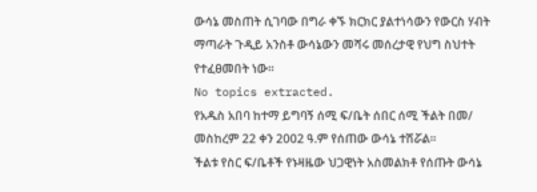ውሳኔ መስጠት ሲገባው በግራ ቀኙ ክርክር ያልተነሳውን የውርስ ሃብት ማጣራት ጉዲይ አንስቶ ውሳኔውን መሻሩ መሰረታዊ የህግ ስህተት የተፈፀመበት ነው።
No topics extracted.
የአዱስ አበባ ከተማ ይግባኝ ሰሚ ፍ/ቤት ሰበር ሰሚ ችልት በመ/ መስከረም 22 ቀን 2002 ዓ.ም የሰጠው ውሳኔ ተሽሯል።
ችልቱ የስር ፍ/ቤቶች የኑዛዜው ህጋዊነት አስመልክቶ የሰጡት ውሳኔ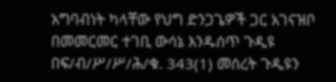አግባብነት ካላቸው የህግ ድንጋጌዎች ጋር አገናዝቦ በመመርመር ተገቢ ውሳኔ እንዱሰጥ ጉዲዩ በፍ/ብ/ሥ/ሥ/ሕ/ቁ. 343(1) መሰረት ጉዲዩን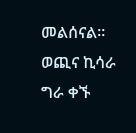መልሰናል።
ወጪና ኪሳራ ግራ ቀኙ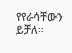የየራሳቸውን ይቻለ።